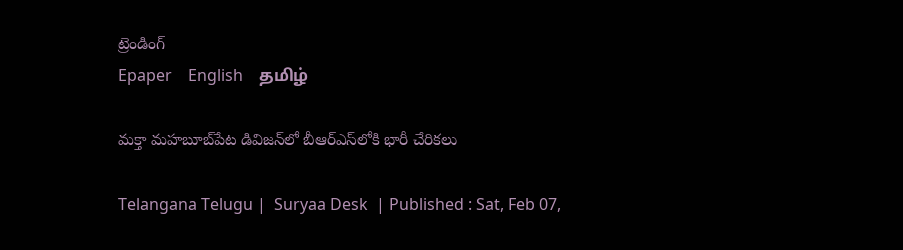ట్రెండింగ్
Epaper    English    தமிழ்

మక్తా మహబూబ్‌పేట డివిజన్‌లో బీఆర్‌ఎస్‌లోకి భారీ చేరికలు

Telangana Telugu |  Suryaa Desk  | Published : Sat, Feb 07,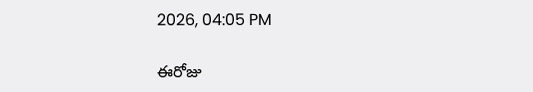2026, 04:05 PM

ఈరోజు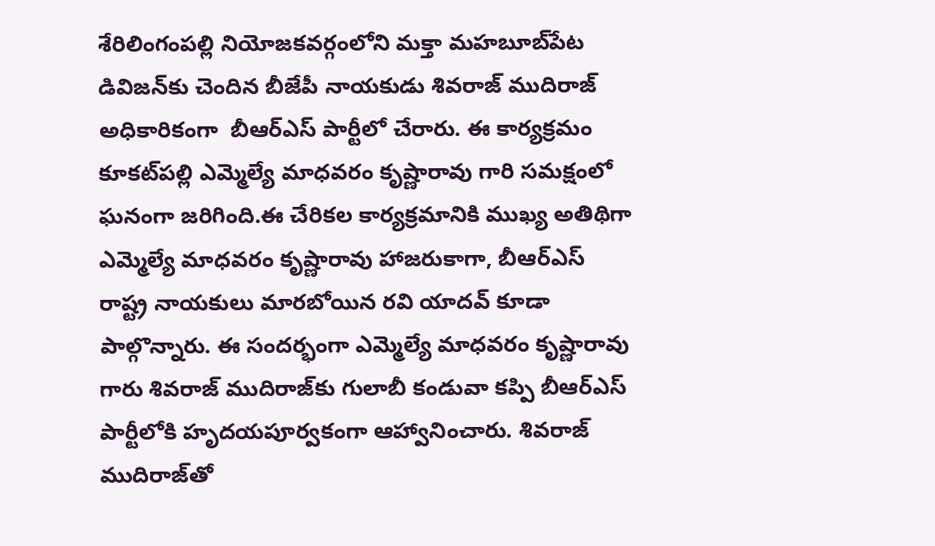శేరిలింగంపల్లి నియోజకవర్గంలోని మక్తా మహబూబ్‌పేట డివిజన్‌కు చెందిన బీజేపీ నాయకుడు శివరాజ్ ముదిరాజ్ అధికారికంగా  బీఆర్‌ఎస్ పార్టీలో చేరారు. ఈ కార్యక్రమం కూకట్‌పల్లి ఎమ్మెల్యే మాధవరం కృష్ణారావు గారి సమక్షంలో ఘనంగా జరిగింది.ఈ చేరికల కార్యక్రమానికి ముఖ్య అతిథిగా ఎమ్మెల్యే మాధవరం కృష్ణారావు హాజరుకాగా, బీఆర్‌ఎస్ రాష్ట్ర నాయకులు మారబోయిన రవి యాదవ్ కూడా పాల్గొన్నారు. ఈ సందర్భంగా ఎమ్మెల్యే మాధవరం కృష్ణారావు గారు శివరాజ్ ముదిరాజ్‌కు గులాబీ కండువా కప్పి బీఆర్‌ఎస్ పార్టీలోకి హృదయపూర్వకంగా ఆహ్వానించారు. శివరాజ్ ముదిరాజ్‌తో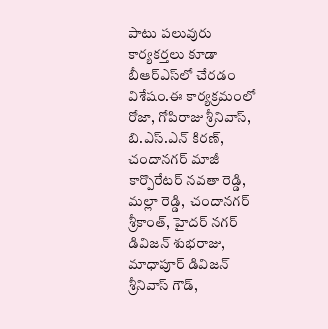పాటు పలువురు కార్యకర్తలు కూడా బీఆర్‌ఎస్‌లో చేరడం విశేషం.ఈ కార్యక్రమంలో రోజా, గోపిరాజు శ్రీనివాస్, బి.ఎస్.ఎన్ కిరణ్, చందానగర్ మాజీ కార్పొరేటర్ నవతా రెడ్డి, మల్లా రెడ్డి,  చందానగర్ శ్రీకాంత్, హైదర్ నగర్ డివిజన్ శుభరాజు, మాధాపూర్ డివిజన్ శ్రీనివాస్ గౌడ్,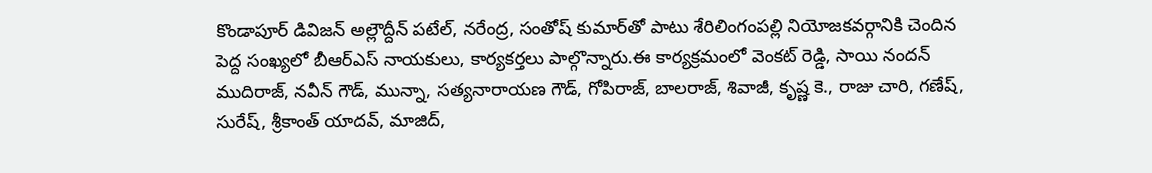కొండాపూర్ డివిజన్ అల్లౌద్దీన్ పటేల్, నరేంద్ర, సంతోష్ కుమార్‌తో పాటు శేరిలింగంపల్లి నియోజకవర్గానికి చెందిన పెద్ద సంఖ్యలో బీఆర్‌ఎస్ నాయకులు, కార్యకర్తలు పాల్గొన్నారు.ఈ కార్యక్రమంలో వెంకట్ రెడ్డి, సాయి నందన్ ముదిరాజ్, నవీన్ గౌడ్, మున్నా, సత్యనారాయణ గౌడ్, గోపిరాజ్, బాలరాజ్, శివాజీ, కృష్ణ కె., రాజు చారి, గణేష్, సురేష్, శ్రీకాంత్ యాదవ్, మాజిద్,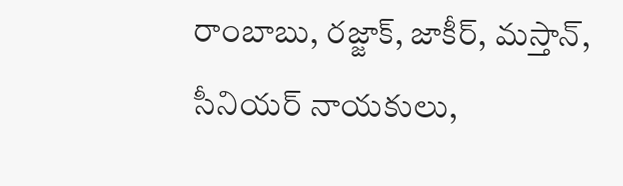రాంబాబు, రజ్జాక్, జాకీర్, మస్తాన్,  సీనియర్ నాయకులు,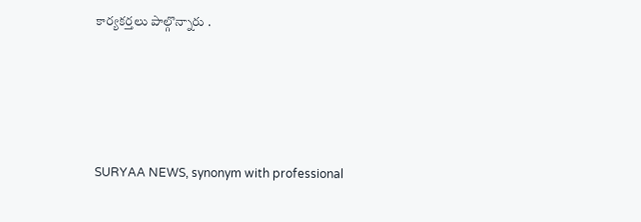కార్యకర్తలు పాల్గొన్నారు .






SURYAA NEWS, synonym with professional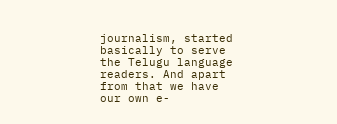journalism, started basically to serve the Telugu language readers. And apart from that we have our own e-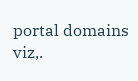portal domains viz,.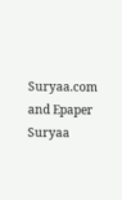Suryaa.com and Epaper Suryaa